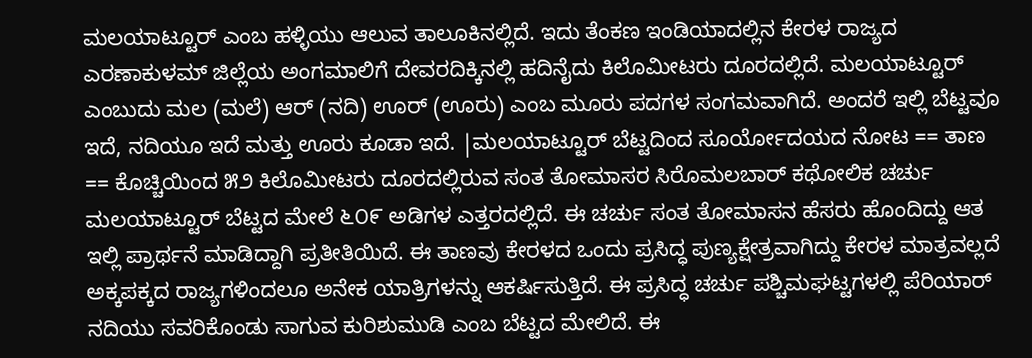ಮಲಯಾಟ್ಟೂರ್ ಎಂಬ ಹಳ್ಳಿಯು ಆಲುವ ತಾಲೂಕಿನಲ್ಲಿದೆ. ಇದು ತೆಂಕಣ ಇಂಡಿಯಾದಲ್ಲಿನ ಕೇರಳ ರಾಜ್ಯದ ಎರಣಾಕುಳಮ್ ಜಿಲ್ಲೆಯ ಅಂಗಮಾಲಿಗೆ ದೇವರದಿಕ್ಕಿನಲ್ಲಿ ಹದಿನೈದು ಕಿಲೊಮೀಟರು ದೂರದಲ್ಲಿದೆ. ಮಲಯಾಟ್ಟೂರ್ ಎಂಬುದು ಮಲ (ಮಲೆ) ಆರ್ (ನದಿ) ಊರ್ (ಊರು) ಎಂಬ ಮೂರು ಪದಗಳ ಸಂಗಮವಾಗಿದೆ. ಅಂದರೆ ಇಲ್ಲಿ ಬೆಟ್ಟವೂ ಇದೆ, ನದಿಯೂ ಇದೆ ಮತ್ತು ಊರು ಕೂಡಾ ಇದೆ. |ಮಲಯಾಟ್ಟೂರ್ ಬೆಟ್ಟದಿಂದ ಸೂರ್ಯೋದಯದ ನೋಟ == ತಾಣ == ಕೊಚ್ಚಿಯಿಂದ ೫೨ ಕಿಲೊಮೀಟರು ದೂರದಲ್ಲಿರುವ ಸಂತ ತೋಮಾಸರ ಸಿರೊಮಲಬಾರ್ ಕಥೋಲಿಕ ಚರ್ಚು ಮಲಯಾಟ್ಟೂರ್ ಬೆಟ್ಟದ ಮೇಲೆ ೬೦೯ ಅಡಿಗಳ ಎತ್ತರದಲ್ಲಿದೆ. ಈ ಚರ್ಚು ಸಂತ ತೋಮಾಸನ ಹೆಸರು ಹೊಂದಿದ್ದು ಆತ ಇಲ್ಲಿ ಪ್ರಾರ್ಥನೆ ಮಾಡಿದ್ದಾಗಿ ಪ್ರತೀತಿಯಿದೆ. ಈ ತಾಣವು ಕೇರಳದ ಒಂದು ಪ್ರಸಿದ್ಧ ಪುಣ್ಯಕ್ಷೇತ್ರವಾಗಿದ್ದು ಕೇರಳ ಮಾತ್ರವಲ್ಲದೆ ಅಕ್ಕಪಕ್ಕದ ರಾಜ್ಯಗಳಿಂದಲೂ ಅನೇಕ ಯಾತ್ರಿಗಳನ್ನು ಆಕರ್ಷಿಸುತ್ತಿದೆ. ಈ ಪ್ರಸಿದ್ಧ ಚರ್ಚು ಪಶ್ಚಿಮಘಟ್ಟಗಳಲ್ಲಿ ಪೆರಿಯಾರ್ ನದಿಯು ಸವರಿಕೊಂಡು ಸಾಗುವ ಕುರಿಶುಮುಡಿ ಎಂಬ ಬೆಟ್ಟದ ಮೇಲಿದೆ. ಈ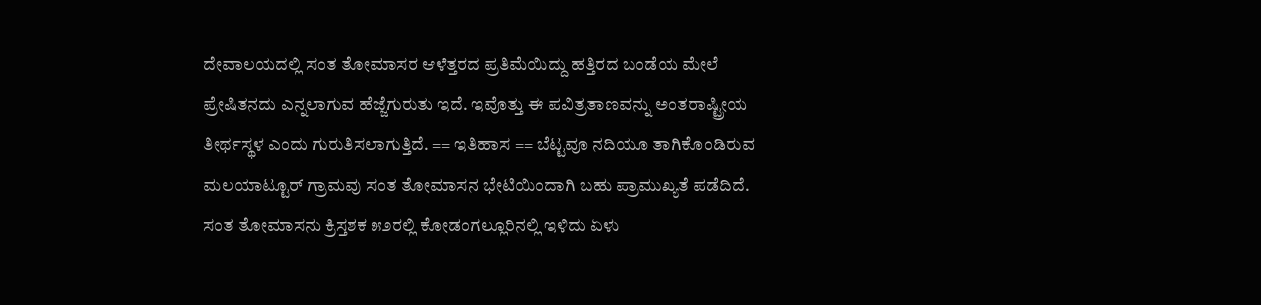ದೇವಾಲಯದಲ್ಲಿ ಸಂತ ತೋಮಾಸರ ಆಳೆತ್ತರದ ಪ್ರತಿಮೆಯಿದ್ದು ಹತ್ತಿರದ ಬಂಡೆಯ ಮೇಲೆ ಪ್ರೇಷಿತನದು ಎನ್ನಲಾಗುವ ಹೆಜ್ಜೆಗುರುತು ಇದೆ. ಇವೊತ್ತು ಈ ಪವಿತ್ರತಾಣವನ್ನು ಅಂತರಾಷ್ಟ್ರೀಯ ತೀರ್ಥಸ್ಥಳ ಎಂದು ಗುರುತಿಸಲಾಗುತ್ತಿದೆ. == ಇತಿಹಾಸ == ಬೆಟ್ಟವೂ ನದಿಯೂ ತಾಗಿಕೊಂಡಿರುವ ಮಲಯಾಟ್ಟೂರ್ ಗ್ರಾಮವು ಸಂತ ತೋಮಾಸನ ಭೇಟಿಯಿಂದಾಗಿ ಬಹು ಪ್ರಾಮುಖ್ಯತೆ ಪಡೆದಿದೆ. ಸಂತ ತೋಮಾಸನು ಕ್ರಿಸ್ತಶಕ ೫೨ರಲ್ಲಿ ಕೋಡಂಗಲ್ಲೂರಿನಲ್ಲಿ ಇಳಿದು ಏಳು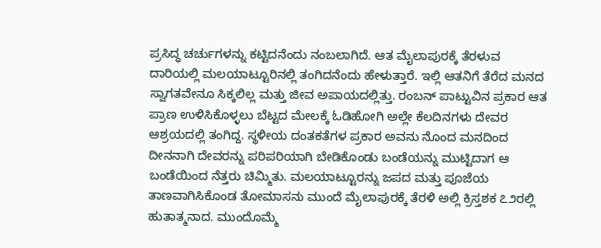ಪ್ರಸಿದ್ಧ ಚರ್ಚುಗಳನ್ನು ಕಟ್ಟಿದನೆಂದು ನಂಬಲಾಗಿದೆ. ಆತ ಮೈಲಾಪುರಕ್ಕೆ ತೆರಳುವ ದಾರಿಯಲ್ಲಿ ಮಲಯಾಟ್ಟೂರಿನಲ್ಲಿ ತಂಗಿದನೆಂದು ಹೇಳುತ್ತಾರೆ. ಇಲ್ಲಿ ಆತನಿಗೆ ತೆರೆದ ಮನದ ಸ್ವಾಗತವೇನೂ ಸಿಕ್ಕಲಿಲ್ಲ ಮತ್ತು ಜೀವ ಅಪಾಯದಲ್ಲಿತ್ತು. ರಂಬನ್ ಪಾಟ್ಟುವಿನ ಪ್ರಕಾರ ಆತ ಪ್ರಾಣ ಉಳಿಸಿಕೊಳ್ಳಲು ಬೆಟ್ಟದ ಮೇಲಕ್ಕೆ ಓಡಿಹೋಗಿ ಅಲ್ಲೇ ಕೆಲದಿನಗಳು ದೇವರ ಆಶ್ರಯದಲ್ಲಿ ತಂಗಿದ್ದ. ಸ್ಥಳೀಯ ದಂತಕತೆಗಳ ಪ್ರಕಾರ ಅವನು ನೊಂದ ಮನದಿಂದ ದೀನನಾಗಿ ದೇವರನ್ನು ಪರಿಪರಿಯಾಗಿ ಬೇಡಿಕೊಂಡು ಬಂಡೆಯನ್ನು ಮುಟ್ಟಿದಾಗ ಆ ಬಂಡೆಯಿಂದ ನೆತ್ತರು ಚಿಮ್ಮಿತು. ಮಲಯಾಟ್ಟೂರನ್ನು ಜಪದ ಮತ್ತು ಪೂಜೆಯ ತಾಣವಾಗಿಸಿಕೊಂಡ ತೋಮಾಸನು ಮುಂದೆ ಮೈಲಾಪುರಕ್ಕೆ ತೆರಳಿ ಅಲ್ಲಿ ಕ್ರಿಸ್ತಶಕ ೭೨ರಲ್ಲಿ ಹುತಾತ್ಮನಾದ. ಮುಂದೊಮ್ಮೆ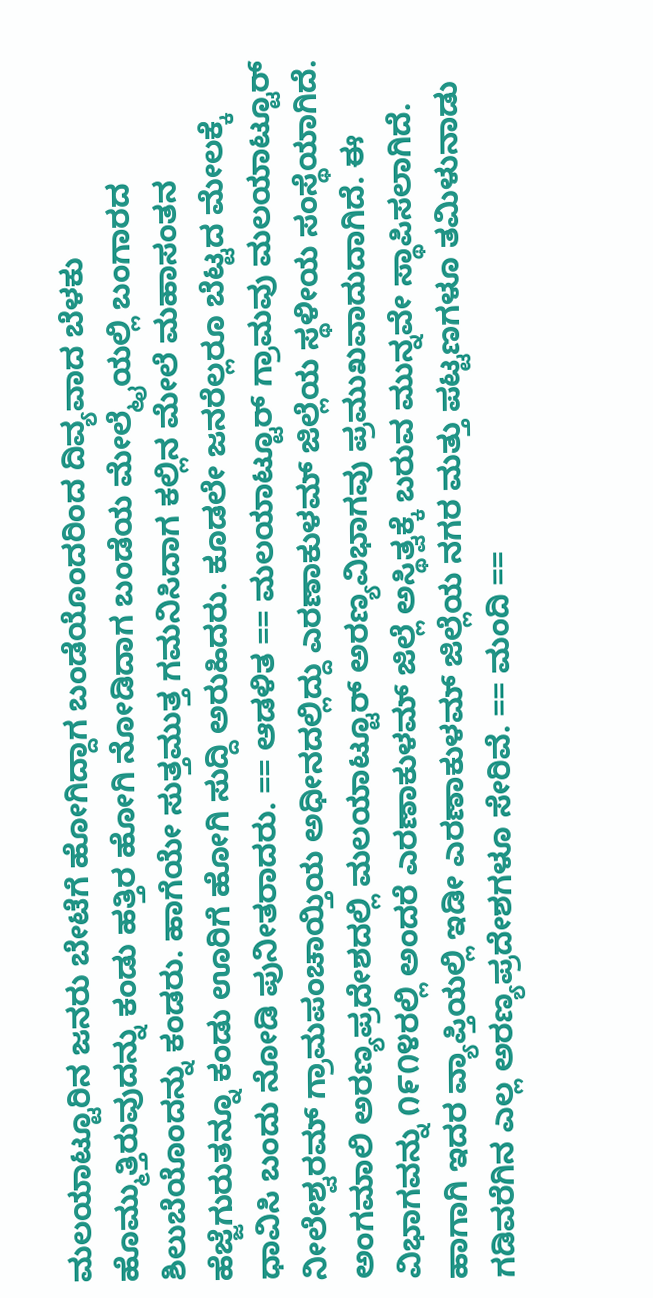ಮಲಯಾಟ್ಟೂರಿನ ಜನರು ಬೇಟೆಗೆ ಹೋಗಿದ್ದಾಗ ಬಂಡೆಯೊಂದರಿಂದ ದಿವ್ಯವಾದ ಬೆಳಕು ಹೊಮ್ಮುತ್ತಿರುವುದನ್ನು ಕಂಡು ಹತ್ತಿರ ಹೋಗಿ ನೋಡಿದಾಗ ಬಂಡೆಯ ಮೇಲ್ಮೈಯಲ್ಲಿ ಬಂಗಾರದ ಶಿಲುಬೆಯೊಂದನ್ನು ಕಂಡರು. ಹಾಗೆಯೇ ಸುತ್ತಮುತ್ತ ಗಮನಿಸಿದಾಗ ಕಲ್ಲಿನ ಮೇಲೆ ಮಹಾಸಂತನ ಹೆಜ್ಜೆಗುರುತನ್ನೂ ಕಂಡು ಊರಿಗೆ ಹೋಗಿ ಸುದ್ದಿ ಅರುಹಿದರು. ಕೂಡಲೇ ಜನರೆಲ್ಲರೂ ಬೆಟ್ಟದ ಮೇಲಕ್ಕೆ ಧಾವಿಸಿ ಬಂದು ನೋಡಿ ಪುನೀತರಾದರು. == ಆಡಳಿತ == ಮಲಯಾಟ್ಟೂರ್ ಗ್ರಾಮವು ಮಲಯಾಟ್ಟೂರ್ ನೀಲೇಶ್ವರಮ್ ಗ್ರಾಮಪಂಚಾಯ್ತಿಯ ಅಧೀನದಲ್ಲಿದ್ದು ಎರಣಾಕುಳಮ್ ಜಿಲ್ಲೆಯ ಸ್ಥಳೀಯ ಸಂಸ್ಥೆಯಾಗಿದೆ. ಅಂಗಮಾಲಿ ಅರಣ್ಯಪ್ರದೇಶದಲ್ಲಿ ಮಲಯಾಟ್ಟೂರ್ ಅರಣ್ಯವಿಭಾಗವು ಪ್ರಮುಖವಾದುದಾಗಿದೆ. ಈ ವಿಭಾಗವನ್ನು ೧೯೧೪ರಲ್ಲಿ ಅಂದರೆ ಎರಣಾಕುಳಮ್ ಜಿಲ್ಲೆ ಅಸ್ಥಿತ್ವಕ್ಕೆ ಬರುವ ಮುನ್ನವೇ ಸ್ಥಾಪಿಸಲಾಗಿದೆ. ಹಾಗಾಗಿ ಇದರ ವ್ಯಾಪ್ತಿಯಲ್ಲಿ ಇಡೀ ಎರಣಾಕುಳಮ್ ಜಿಲ್ಲೆಯ ನಗರ ಮತ್ತು ಪಟ್ಟಣಗಳೂ ತಮಿಳುನಾಡು ಗಡಿವರೆಗಿನ ಎಲ್ಲ ಅರಣ್ಯಪ್ರದೇಶಗಳೂ ಸೇರಿವೆ. == ಮಂದಿ ==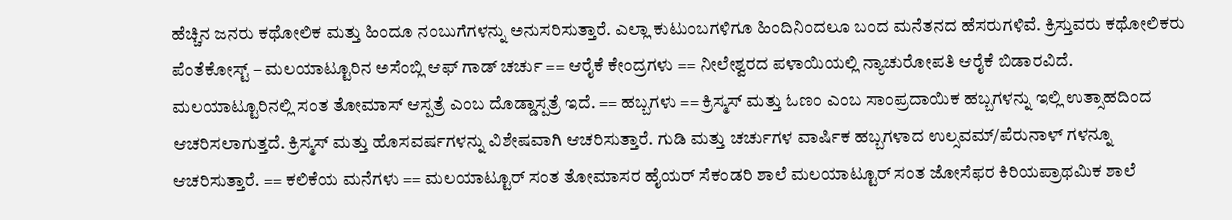ಹೆಚ್ಚಿನ ಜನರು ಕಥೋಲಿಕ ಮತ್ತು ಹಿಂದೂ ನಂಬುಗೆಗಳನ್ನು ಅನುಸರಿಸುತ್ತಾರೆ. ಎಲ್ಲಾ ಕುಟುಂಬಗಳಿಗೂ ಹಿಂದಿನಿಂದಲೂ ಬಂದ ಮನೆತನದ ಹೆಸರುಗಳಿವೆ. ಕ್ರಿಸ್ತುವರು ಕಥೋಲಿಕರು ಪೆಂತೆಕೋಸ್ಟ್ – ಮಲಯಾಟ್ಟೂರಿನ ಅಸೆಂಬ್ಲಿ ಆಫ್ ಗಾಡ್ ಚರ್ಚು == ಆರೈಕೆ ಕೇಂದ್ರಗಳು == ನೀಲೇಶ್ವರದ ಪಳಾಯಿಯಲ್ಲಿ ನ್ಯಾಚುರೋಪತಿ ಆರೈಕೆ ಬಿಡಾರವಿದೆ. ಮಲಯಾಟ್ಟೂರಿನಲ್ಲಿ ಸಂತ ತೋಮಾಸ್ ಆಸ್ಪತ್ರೆ ಎಂಬ ದೊಡ್ಡಾಸ್ಪತ್ರೆ ಇದೆ. == ಹಬ್ಬಗಳು == ಕ್ರಿಸ್ಮಸ್ ಮತ್ತು ಓಣಂ ಎಂಬ ಸಾಂಪ್ರದಾಯಿಕ ಹಬ್ಬಗಳನ್ನು ಇಲ್ಲಿ ಉತ್ಸಾಹದಿಂದ ಆಚರಿಸಲಾಗುತ್ತದೆ. ಕ್ರಿಸ್ಮಸ್ ಮತ್ತು ಹೊಸವರ್ಷಗಳನ್ನು ವಿಶೇಷವಾಗಿ ಆಚರಿಸುತ್ತಾರೆ. ಗುಡಿ ಮತ್ತು ಚರ್ಚುಗಳ ವಾರ್ಷಿಕ ಹಬ್ಬಗಳಾದ ಉಲ್ಸವಮ್/ಪೆರುನಾಳ್ ಗಳನ್ನೂ ಆಚರಿಸುತ್ತಾರೆ. == ಕಲಿಕೆಯ ಮನೆಗಳು == ಮಲಯಾಟ್ಟೂರ್ ಸಂತ ತೋಮಾಸರ ಹೈಯರ್ ಸೆಕಂಡರಿ ಶಾಲೆ ಮಲಯಾಟ್ಟೂರ್ ಸಂತ ಜೋಸೆಫರ ಕಿರಿಯಪ್ರಾಥಮಿಕ ಶಾಲೆ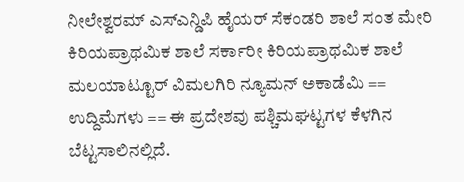ನೀಲೇಶ್ವರಮ್ ಎಸ್ಎನ್ಡಿಪಿ ಹೈಯರ್ ಸೆಕಂಡರಿ ಶಾಲೆ ಸಂತ ಮೇರಿ ಕಿರಿಯಪ್ರಾಥಮಿಕ ಶಾಲೆ ಸರ್ಕಾರೀ ಕಿರಿಯಪ್ರಾಥಮಿಕ ಶಾಲೆ ಮಲಯಾಟ್ಟೂರ್ ವಿಮಲಗಿರಿ ನ್ಯೂಮನ್ ಅಕಾಡೆಮಿ == ಉದ್ದಿಮೆಗಳು == ಈ ಪ್ರದೇಶವು ಪಶ್ಚಿಮಘಟ್ಟಗಳ ಕೆಳಗಿನ ಬೆಟ್ಟಸಾಲಿನಲ್ಲಿದೆ.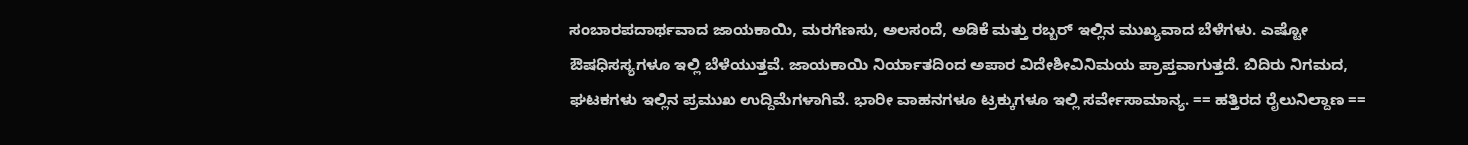ಸಂಬಾರಪದಾರ್ಥವಾದ ಜಾಯಕಾಯಿ, ಮರಗೆಣಸು, ಅಲಸಂದೆ, ಅಡಿಕೆ ಮತ್ತು ರಬ್ಬರ್ ಇಲ್ಲಿನ ಮುಖ್ಯವಾದ ಬೆಳೆಗಳು. ಎಷ್ಟೋ ಔಷಧಿಸಸ್ಯಗಳೂ ಇಲ್ಲಿ ಬೆಳೆಯುತ್ತವೆ. ಜಾಯಕಾಯಿ ನಿರ್ಯಾತದಿಂದ ಅಪಾರ ವಿದೇಶೀವಿನಿಮಯ ಪ್ರಾಪ್ತವಾಗುತ್ತದೆ. ಬಿದಿರು ನಿಗಮದ, ಘಟಕಗಳು ಇಲ್ಲಿನ ಪ್ರಮುಖ ಉದ್ದಿಮೆಗಳಾಗಿವೆ. ಭಾರೀ ವಾಹನಗಳೂ ಟ್ರಕ್ಕುಗಳೂ ಇಲ್ಲಿ ಸರ್ವೇಸಾಮಾನ್ಯ. == ಹತ್ತಿರದ ರೈಲುನಿಲ್ದಾಣ ==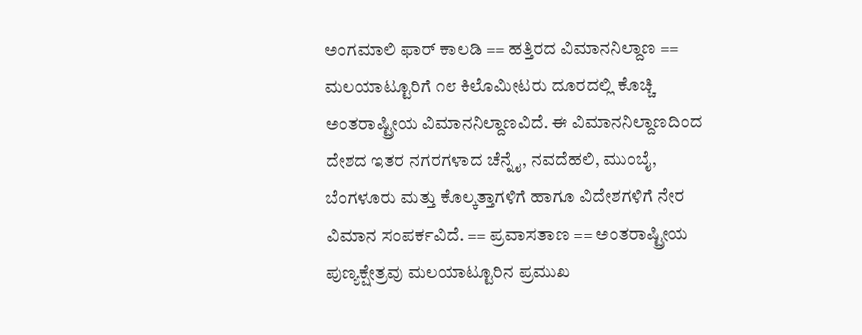ಅಂಗಮಾಲಿ ಫಾರ್ ಕಾಲಡಿ == ಹತ್ತಿರದ ವಿಮಾನನಿಲ್ದಾಣ == ಮಲಯಾಟ್ಟೂರಿಗೆ ೧೮ ಕಿಲೊಮೀಟರು ದೂರದಲ್ಲಿ ಕೊಚ್ಚಿ ಅಂತರಾಷ್ಟ್ರೀಯ ವಿಮಾನನಿಲ್ದಾಣವಿದೆ. ಈ ವಿಮಾನನಿಲ್ದಾಣದಿಂದ ದೇಶದ ಇತರ ನಗರಗಳಾದ ಚೆನ್ನೈ, ನವದೆಹಲಿ, ಮುಂಬೈ, ಬೆಂಗಳೂರು ಮತ್ತು ಕೊಲ್ಕತ್ತಾಗಳಿಗೆ ಹಾಗೂ ವಿದೇಶಗಳಿಗೆ ನೇರ ವಿಮಾನ ಸಂಪರ್ಕವಿದೆ. == ಪ್ರವಾಸತಾಣ == ಅಂತರಾಷ್ಟ್ರೀಯ ಪುಣ್ಯಕ್ಷೇತ್ರವು ಮಲಯಾಟ್ಟೂರಿನ ಪ್ರಮುಖ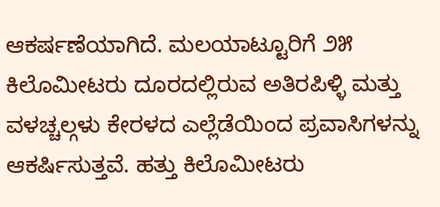ಆಕರ್ಷಣೆಯಾಗಿದೆ. ಮಲಯಾಟ್ಟೂರಿಗೆ ೨೫ ಕಿಲೊಮೀಟರು ದೂರದಲ್ಲಿರುವ ಅತಿರಪಿಳ್ಳಿ ಮತ್ತು ವಳಚ್ಚಲ್ಗಳು ಕೇರಳದ ಎಲ್ಲೆಡೆಯಿಂದ ಪ್ರವಾಸಿಗಳನ್ನು ಆಕರ್ಷಿಸುತ್ತವೆ. ಹತ್ತು ಕಿಲೊಮೀಟರು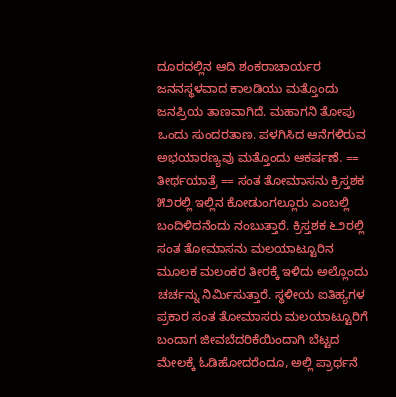ದೂರದಲ್ಲಿನ ಆದಿ ಶಂಕರಾಚಾರ್ಯರ ಜನನಸ್ಥಳವಾದ ಕಾಲಡಿಯು ಮತ್ತೊಂದು ಜನಪ್ರಿಯ ತಾಣವಾಗಿದೆ. ಮಹಾಗನಿ ತೋಪು ಒಂದು ಸುಂದರತಾಣ. ಪಳಗಿಸಿದ ಆನೆಗಳಿರುವ ಅಭಯಾರಣ್ಯವು ಮತ್ತೊಂದು ಆಕರ್ಷಣೆ. == ತೀರ್ಥಯಾತ್ರೆ == ಸಂತ ತೋಮಾಸನು ಕ್ರಿಸ್ತಶಕ ೫೨ರಲ್ಲಿ ಇಲ್ಲಿನ ಕೋಡುಂಗಲ್ಲೂರು ಎಂಬಲ್ಲಿ ಬಂದಿಳಿದನೆಂದು ನಂಬುತ್ತಾರೆ. ಕ್ರಿಸ್ತಶಕ ೬೨ರಲ್ಲಿ ಸಂತ ತೋಮಾಸನು ಮಲಯಾಟ್ಟೂರಿನ ಮೂಲಕ ಮಲಂಕರ ತೀರಕ್ಕೆ ಇಳಿದು ಅಲ್ಲೊಂದು ಚರ್ಚನ್ನು ನಿರ್ಮಿಸುತ್ತಾರೆ. ಸ್ಥಳೀಯ ಐತಿಹ್ಯಗಳ ಪ್ರಕಾರ ಸಂತ ತೋಮಾಸರು ಮಲಯಾಟ್ಟೂರಿಗೆ ಬಂದಾಗ ಜೀವಬೆದರಿಕೆಯಿಂದಾಗಿ ಬೆಟ್ಟದ ಮೇಲಕ್ಕೆ ಓಡಿಹೋದರೆಂದೂ, ಅಲ್ಲಿ ಪ್ರಾರ್ಥನೆ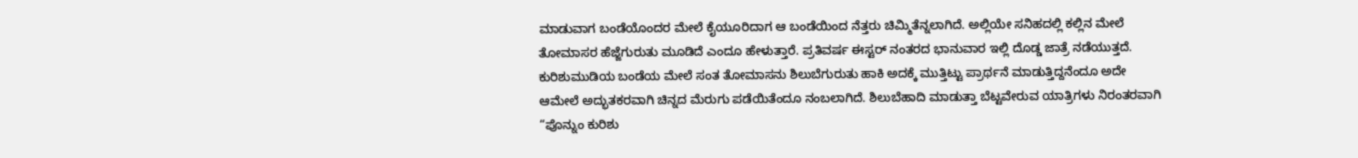ಮಾಡುವಾಗ ಬಂಡೆಯೊಂದರ ಮೇಲೆ ಕೈಯೂರಿದಾಗ ಆ ಬಂಡೆಯಿಂದ ನೆತ್ತರು ಚಿಮ್ಮಿತೆನ್ನಲಾಗಿದೆ. ಅಲ್ಲಿಯೇ ಸನಿಹದಲ್ಲಿ ಕಲ್ಲಿನ ಮೇಲೆ ತೋಮಾಸರ ಹೆಜ್ಜೆಗುರುತು ಮೂಡಿದೆ ಎಂದೂ ಹೇಳುತ್ತಾರೆ. ಪ್ರತಿವರ್ಷ ಈಸ್ಟರ್ ನಂತರದ ಭಾನುವಾರ ಇಲ್ಲಿ ದೊಡ್ಡ ಜಾತ್ರೆ ನಡೆಯುತ್ತದೆ. ಕುರಿಶುಮುಡಿಯ ಬಂಡೆಯ ಮೇಲೆ ಸಂತ ತೋಮಾಸನು ಶಿಲುಬೆಗುರುತು ಹಾಕಿ ಅದಕ್ಕೆ ಮುತ್ತಿಟ್ಟು ಪ್ರಾರ್ಥನೆ ಮಾಡುತ್ತಿದ್ದನೆಂದೂ ಅದೇ ಆಮೇಲೆ ಅದ್ಭುತಕರವಾಗಿ ಚಿನ್ನದ ಮೆರುಗು ಪಡೆಯಿತೆಂದೂ ನಂಬಲಾಗಿದೆ. ಶಿಲುಬೆಹಾದಿ ಮಾಡುತ್ತಾ ಬೆಟ್ಟವೇರುವ ಯಾತ್ರಿಗಳು ನಿರಂತರವಾಗಿ “ಪೊನ್ನುಂ ಕುರಿಶು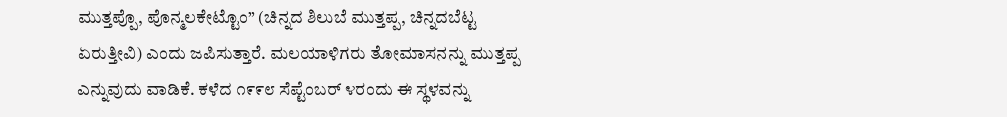ಮುತ್ತಪ್ಪೊ, ಪೊನ್ಮಲಕೇಟ್ಟೊಂ” (ಚಿನ್ನದ ಶಿಲುಬೆ ಮುತ್ತಪ್ಪ, ಚಿನ್ನದಬೆಟ್ಟ ಏರುತ್ತೀವಿ) ಎಂದು ಜಪಿಸುತ್ತಾರೆ. ಮಲಯಾಳಿಗರು ತೋಮಾಸನನ್ನು ಮುತ್ತಪ್ಪ ಎನ್ನುವುದು ವಾಡಿಕೆ. ಕಳೆದ ೧೯೯೮ ಸೆಪ್ಟೆಂಬರ್ ೪ರಂದು ಈ ಸ್ಥಳವನ್ನು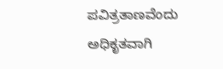ಪವಿತ್ರತಾಣವೆಂದು ಅಧಿಕೃತವಾಗಿ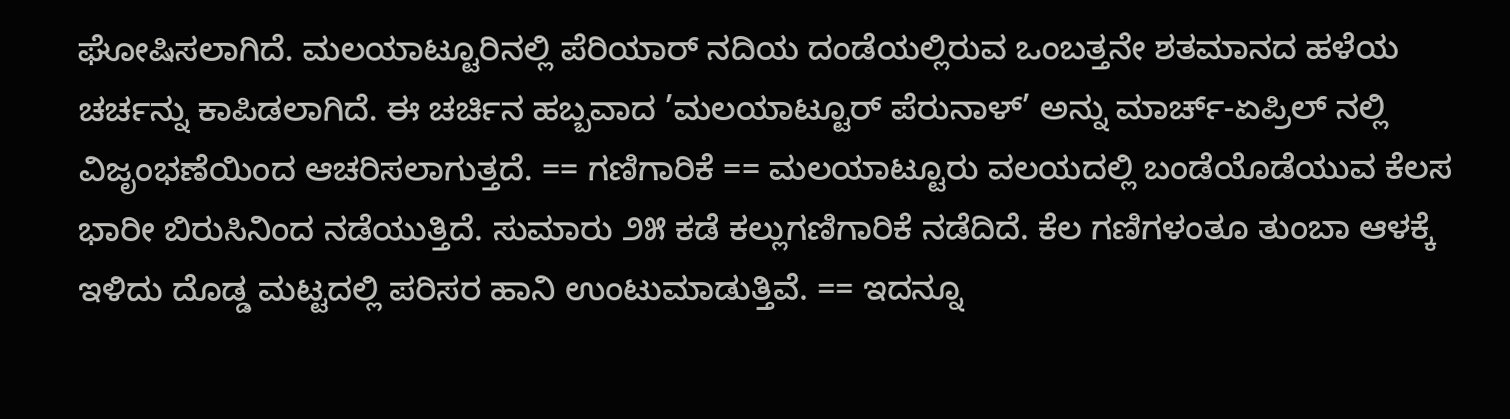ಘೋಷಿಸಲಾಗಿದೆ. ಮಲಯಾಟ್ಟೂರಿನಲ್ಲಿ ಪೆರಿಯಾರ್ ನದಿಯ ದಂಡೆಯಲ್ಲಿರುವ ಒಂಬತ್ತನೇ ಶತಮಾನದ ಹಳೆಯ ಚರ್ಚನ್ನು ಕಾಪಿಡಲಾಗಿದೆ. ಈ ಚರ್ಚಿನ ಹಬ್ಬವಾದ ’ಮಲಯಾಟ್ಟೂರ್ ಪೆರುನಾಳ್’ ಅನ್ನು ಮಾರ್ಚ್-ಏಪ್ರಿಲ್ ನಲ್ಲಿ ವಿಜೃಂಭಣೆಯಿಂದ ಆಚರಿಸಲಾಗುತ್ತದೆ. == ಗಣಿಗಾರಿಕೆ == ಮಲಯಾಟ್ಟೂರು ವಲಯದಲ್ಲಿ ಬಂಡೆಯೊಡೆಯುವ ಕೆಲಸ ಭಾರೀ ಬಿರುಸಿನಿಂದ ನಡೆಯುತ್ತಿದೆ. ಸುಮಾರು ೨೫ ಕಡೆ ಕಲ್ಲುಗಣಿಗಾರಿಕೆ ನಡೆದಿದೆ. ಕೆಲ ಗಣಿಗಳಂತೂ ತುಂಬಾ ಆಳಕ್ಕೆ ಇಳಿದು ದೊಡ್ಡ ಮಟ್ಟದಲ್ಲಿ ಪರಿಸರ ಹಾನಿ ಉಂಟುಮಾಡುತ್ತಿವೆ. == ಇದನ್ನೂ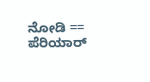ನೋಡಿ == ಪೆರಿಯಾರ್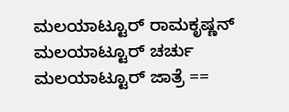ಮಲಯಾಟ್ಟೂರ್ ರಾಮಕೃಷ್ಣನ್ ಮಲಯಾಟ್ಟೂರ್ ಚರ್ಚು ಮಲಯಾಟ್ಟೂರ್ ಜಾತ್ರೆ ==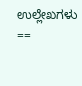ಉಲ್ಲೇಖಗಳು ==